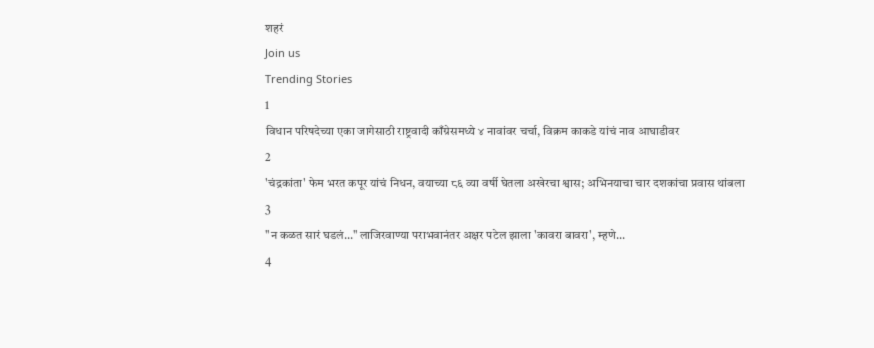शहरं
Join us
Trending Stories
1
विधान परिषदेच्या एका जागेसाठी राष्ट्रवादी काँग्रेसमध्ये ४ नावांवर चर्चा, विक्रम काकडे यांचं नाव आघाडीवर
2
'चंद्रकांता' फेम भरत कपूर यांचं निधन, वयाच्या ८६ व्या वर्षी घेतला अखेरचा श्वास; अभिनयाचा चार दशकांचा प्रवास थांबला
3
"न कळत सारं घडलं..." लाजिरवाण्या पराभवानंतर अक्षर पटेल झाला 'कावरा बावरा', म्हणे...
4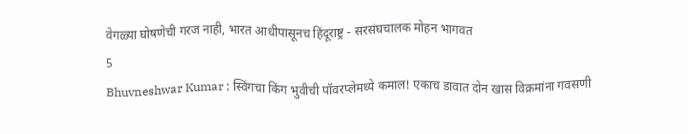वेगळ्या घोषणेची गरज नाही, भारत आधीपासूनच हिंदूराष्ट्र - सरसंघचालक मोहन भागवत
5
Bhuvneshwar Kumar : स्विंगचा किंग भुवीची पॉवरप्लेमध्ये कमाल! एकाच डावात दोन खास विक्रमांना गवसणी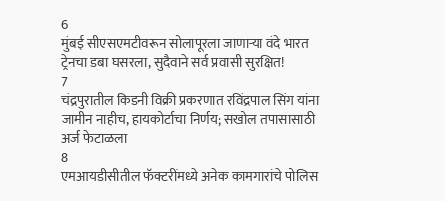6
मुंबई सीएसएमटीवरून सोलापूरला जाणाऱ्या वंदे भारत ट्रेनचा डबा घसरला, सुदैवाने सर्व प्रवासी सुरक्षित!
7
चंद्रपुरातील किडनी विक्री प्रकरणात रविंद्रपाल सिंग यांना जामीन नाहीच, हायकोर्टाचा निर्णय; सखोल तपासासाठी अर्ज फेटाळला
8
एमआयडीसीतील फॅक्टरींमध्ये अनेक कामगारांचे पोलिस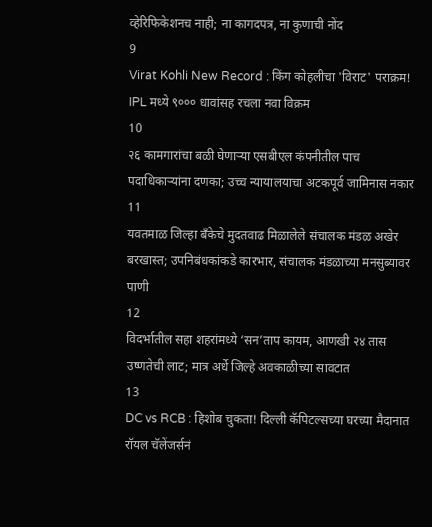व्हेरिफिकेशनच नाही; ना कागदपत्र, ना कुणाची नोंद
9
Virat Kohli New Record : किंग कोहलीचा 'विराट' पराक्रम! IPL मध्ये ९००० धावांसह रचला नवा विक्रम
10
२६ कामगारांचा बळी घेणाऱ्या एसबीएल कंपनीतील पाच पदाधिकाऱ्यांना दणका; उच्च न्यायालयाचा अटकपूर्व जामिनास नकार
11
यवतमाळ जिल्हा बँकेचे मुदतवाढ मिळालेले संचालक मंडळ अखेर बरखास्त; उपनिबंधकांकडे कारभार, संचालक मंडळाच्या मनसुब्यावर पाणी
12
विदर्भातील सहा शहरांमध्ये ‘सन’ताप कायम, आणखी २४ तास उष्णतेची लाट; मात्र अर्धे जिल्हे अवकाळीच्या सावटात
13
DC vs RCB : हिशोब चुकता! दिल्ली कॅपिटल्सच्या घरच्या मैदानात रॉयल चॅलेंजर्सनं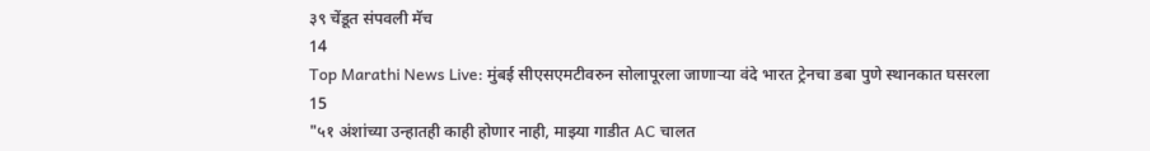३९ चेंडूत संपवली मॅच
14
Top Marathi News Live: मुंबई सीएसएमटीवरुन सोलापूरला जाणाऱ्या वंदे भारत ट्रेनचा डबा पुणे स्थानकात घसरला
15
"५१ अंशांच्या उन्हातही काही होणार नाही, माझ्या गाडीत AC चालत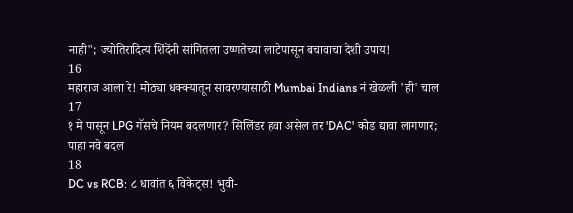नाही"; ज्योतिरादित्य शिंदेंनी सांगितला उष्णतेच्या लाटेपासून बचावाचा देशी उपाय!
16
महाराज आला रे! मोठ्या धक्क्यातून सावरण्यासाठी Mumbai Indians नं खेळली 'ही' चाल
17
१ मे पासून LPG गॅसचे नियम बदलणार? सिलिंडर हवा असेल तर 'DAC' कोड द्यावा लागणार; पाहा नवे बदल
18
DC vs RCB: ८ धावांत ६ विकेट्स! भुवी-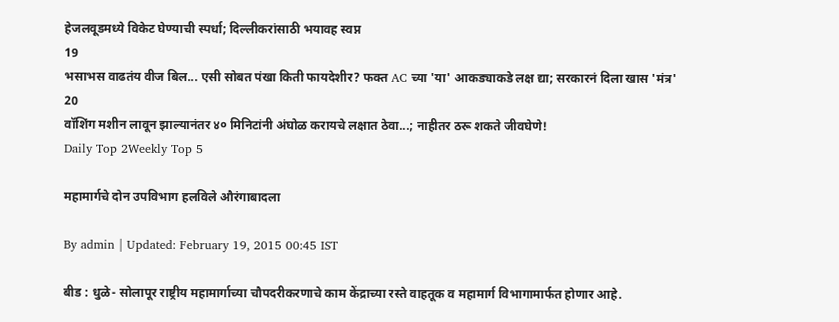हेजलवूडमध्ये विकेट घेण्याची स्पर्धा; दिल्लीकरांसाठी भयावह स्वप्न
19
भसाभस वाढतंय वीज बिल... एसी सोबत पंखा किती फायदेशीर? फक्त AC च्या 'या' आकड्याकडे लक्ष द्या; सरकारनं दिला खास 'मंत्र'
20
वॉशिंग मशीन लावून झाल्यानंतर ४० मिनिटांनी अंघोळ करायचे लक्षात ठेवा...; नाहीतर ठरू शकते जीवघेणे!
Daily Top 2Weekly Top 5

महामार्गचे दोन उपविभाग हलविले औरंगाबादला

By admin | Updated: February 19, 2015 00:45 IST

बीड : धुळे- सोलापूर राष्ट्रीय महामार्गाच्या चौपदरीकरणाचे काम केंद्राच्या रस्ते वाहतूक व महामार्ग विभागामार्फत होणार आहे.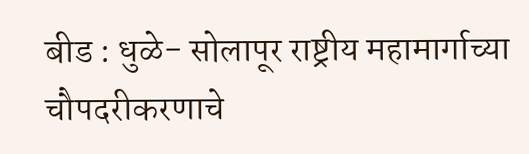बीड : धुळे- सोलापूर राष्ट्रीय महामार्गाच्या चौपदरीकरणाचे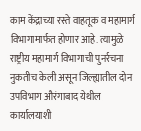काम केंद्राच्या रस्ते वाहतूक व महामार्ग विभागामार्फत होणार आहे. त्यामुळे राष्ट्रीय महामार्ग विभागाची पुनर्रचना नुकतीच केली असून जिल्ह्यातील दोन उपविभाग औरंगाबाद येथील कार्यालयाशी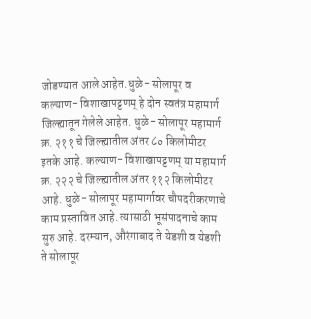जोडण्यात आले आहेत.धुळे- सोलापूर व कल्याण- विशाखापट्टणम् हे दोन स्वतंत्र महामार्ग जिल्ह्यातून गेलेले आहेत. धुळे- सोलापूर महामार्ग क्र. २११ चे जिल्ह्यातील अंतर ८० किलोमीटर इतके आहे. कल्याण- विशाखापट्टणम् या महामार्ग क्र. २२२ चे जिल्ह्यातील अंतर ११२ किलोमीटर आहे. धुळे- सोलापूर महामार्गावर चौपदरीकरणाचे काम प्रस्तावित आहे. त्यासाठी भूसंपादनाचे काम सुरु आहे. दरम्यान, औरंगाबाद ते येडशी व येडशी ते सोलापूर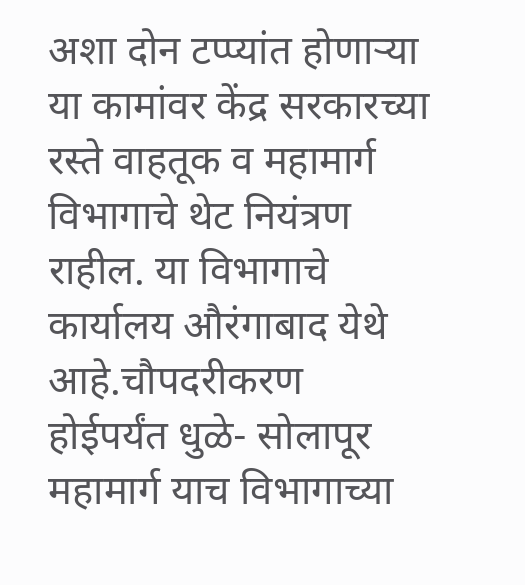अशा दोन टप्प्यांत होणाऱ्या या कामांवर केंद्र सरकारच्या रस्ते वाहतूक व महामार्ग विभागाचे थेट नियंत्रण राहील. या विभागाचे कार्यालय औरंगाबाद येथे आहे.चौपदरीकरण होईपर्यंत धुळे- सोलापूर महामार्ग याच विभागाच्या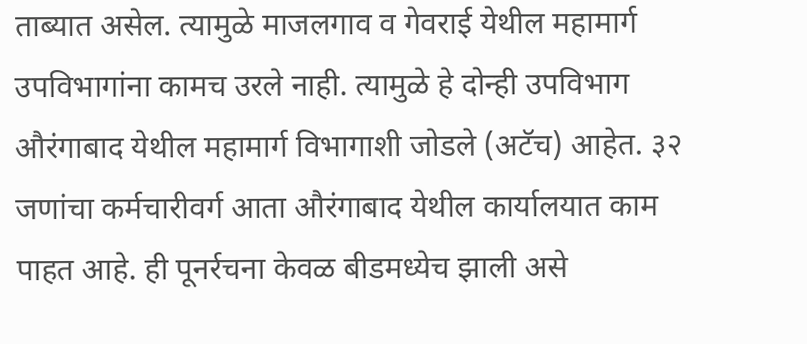ताब्यात असेल. त्यामुळे माजलगाव व गेवराई येथील महामार्ग उपविभागांना कामच उरले नाही. त्यामुळे हे दोन्ही उपविभाग औरंगाबाद येथील महामार्ग विभागाशी जोडले (अटॅच) आहेत. ३२ जणांचा कर्मचारीवर्ग आता औरंगाबाद येथील कार्यालयात काम पाहत आहे. ही पूनर्रचना केवळ बीडमध्येच झाली असे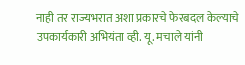नाही तर राज्यभरात अशा प्रकारचे फेरबदल केल्याचे उपकार्यकारी अभियंता व्ही. यू. मचाले यांनी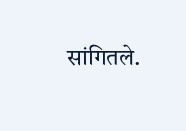सांगितले.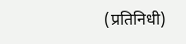(प्रतिनिधी)